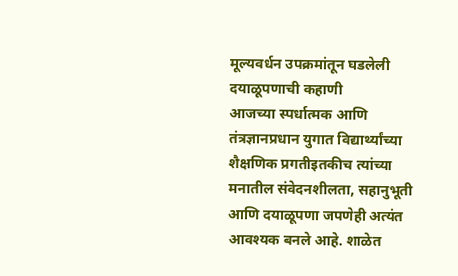मूल्यवर्धन उपक्रमांतून घडलेली दयाळूपणाची कहाणी
आजच्या स्पर्धात्मक आणि तंत्रज्ञानप्रधान युगात विद्यार्थ्यांच्या शैक्षणिक प्रगतीइतकीच त्यांच्या मनातील संवेदनशीलता, सहानुभूती आणि दयाळूपणा जपणेही अत्यंत आवश्यक बनले आहे. शाळेत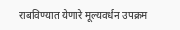राबविण्यात येणारे मूल्यवर्धन उपक्रम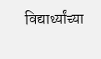विद्यार्थ्यांच्या